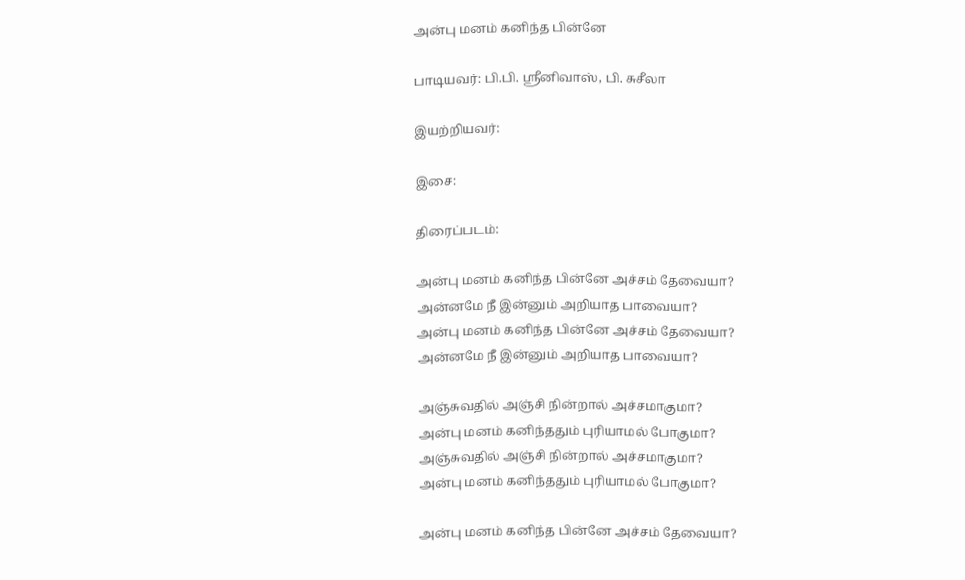அன்பு மனம் கனிந்த பின்னே

பாடியவர்: பி.பி. ஸ்ரீனிவாஸ், பி. சுசீலா

இயற்றியவர்:

இசை:

திரைப்படம்:

அன்பு மனம் கனிந்த பின்னே அச்சம் தேவையா?
அன்னமே நீ இன்னும் அறியாத பாவையா?
அன்பு மனம் கனிந்த பின்னே அச்சம் தேவையா?
அன்னமே நீ இன்னும் அறியாத பாவையா?

அஞ்சுவதில் அஞ்சி நின்றால் அச்சமாகுமா?
அன்பு மனம் கனிந்ததும் புரியாமல் போகுமா?
அஞ்சுவதில் அஞ்சி நின்றால் அச்சமாகுமா?
அன்பு மனம் கனிந்ததும் புரியாமல் போகுமா?

அன்பு மனம் கனிந்த பின்னே அச்சம் தேவையா?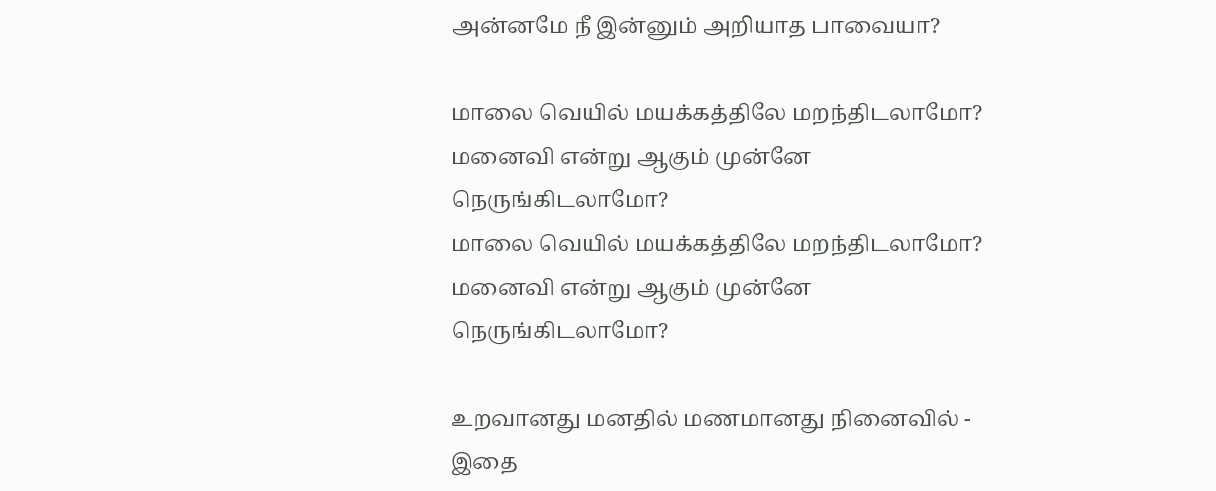அன்னமே நீ இன்னும் அறியாத பாவையா?

மாலை வெயில் மயக்கத்திலே மறந்திடலாமோ?
மனைவி என்று ஆகும் முன்னே நெருங்கிடலாமோ?
மாலை வெயில் மயக்கத்திலே மறந்திடலாமோ?
மனைவி என்று ஆகும் முன்னே நெருங்கிடலாமோ?

உறவானது மனதில் மணமானது நினைவில் - இதை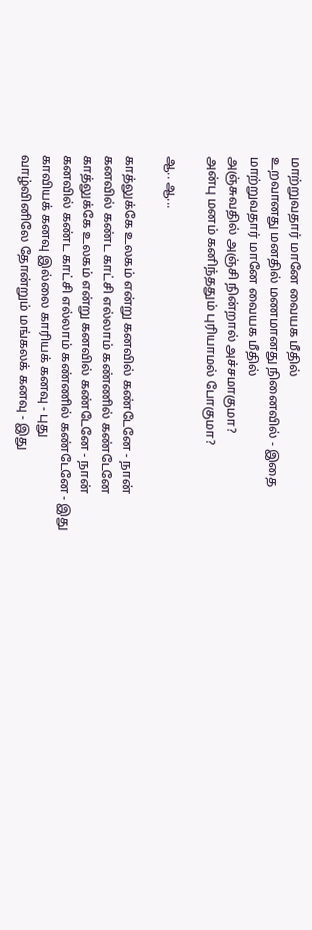மாற்றுவதார் மானே வையக மீதில்
உறவானது மனதில் மணமானது நினைவில் - இதை
மாற்றுவதார் மானே வையக மீதில்
அஞ்சுவதில் அஞ்சி நின்றால் அச்சமாகுமா?
அன்பு மனம் கனிந்ததும் புரியாமல் போகுமா?

ஆ.. ஆ...

காத்லுக்கே உலகம் என்று கனவில் கண்டேனே - நான்
கனவில் கண்ட காட்சி எல்லாம் கண்ணில் கண்டேனே
காத்லுக்கே உலகம் என்று கனவில் கண்டேனே - நான்
கனவில் கண்ட காட்சி எல்லாம் கண்ணில் கண்டேனே - இது
காவியக் கனவு இல்லை காரியக் கனவு - புது
வாழ்வினிலே தோன்றும் மங்கலக் கனவு - இது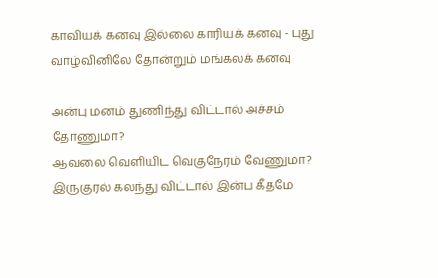காவியக் கனவு இல்லை காரியக் கனவு - புது
வாழ்வினிலே தோன்றும் மங்கலக் கனவு

அன்பு மனம் துணிந்து விட்டால் அச்சம் தோணுமா?
ஆவலை வெளியிட வெகுநேரம் வேணுமா?
இருகுரல் கலந்து விட்டால் இன்ப கீதமே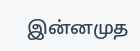இன்னமுத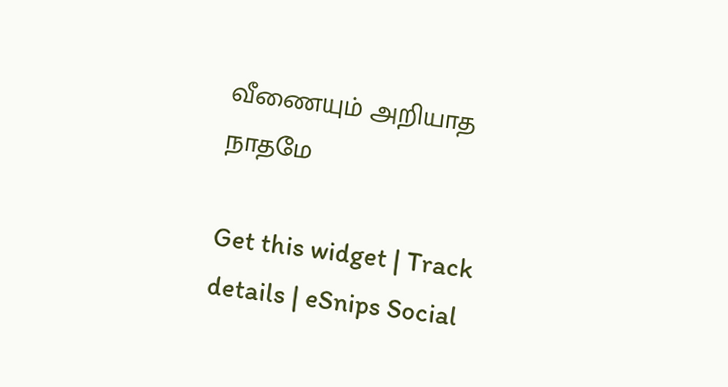வீணையும் அறியாத நாதமே

Get this widget | Track details | eSnips Social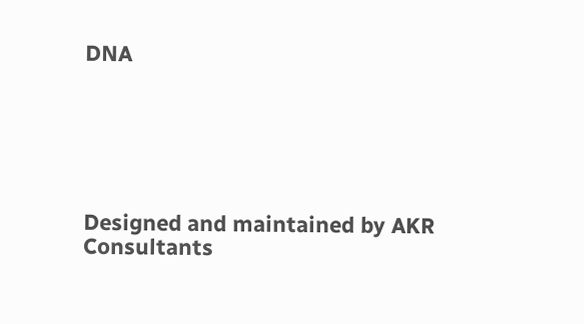DNA






Designed and maintained by AKR Consultants